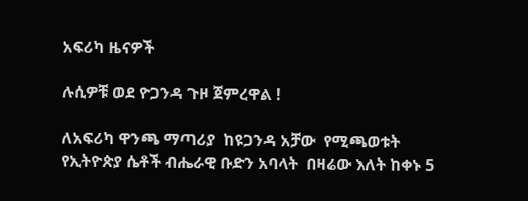አፍሪካ ዜናዎች

ሉሲዎቹ ወደ ዮጋንዳ ጉዞ ጀምረዋል !

ለአፍሪካ ዋንጫ ማጣሪያ  ከዩጋንዳ አቻው  የሚጫወቱት የኢትዮጵያ ሴቶች ብሔራዊ ቡድን አባላት  በዛሬው እለት ከቀኑ 5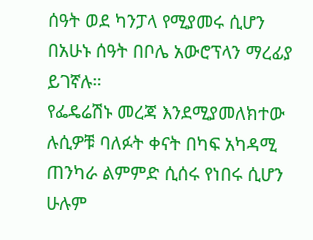ሰዓት ወደ ካንፓላ የሚያመሩ ሲሆን በአሁኑ ሰዓት በቦሌ አውሮፕላን ማረፊያ ይገኛሉ።
የፌዴሬሽኑ መረጃ እንደሚያመለክተው ሉሲዎቹ ባለፉት ቀናት በካፍ አካዳሚ ጠንካራ ልምምድ ሲሰሩ የነበሩ ሲሆን ሁሉም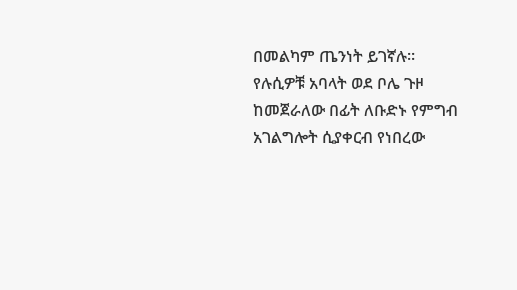በመልካም ጤንነት ይገኛሉ። የሉሲዎቹ አባላት ወደ ቦሌ ጉዞ ከመጀራለው በፊት ለቡድኑ የምግብ አገልግሎት ሲያቀርብ የነበረው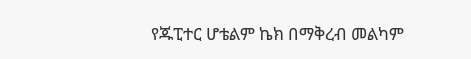የጁፒተር ሆቴልም ኬክ በማቅረብ መልካም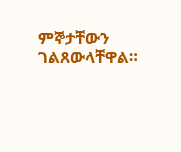ምኞታቸውን ገልጸውላቸዋል።